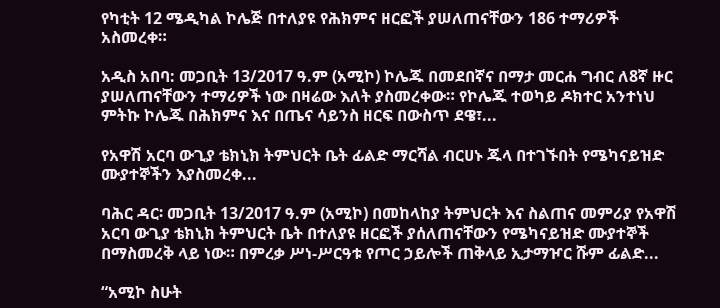የካቲት 12 ሜዲካል ኮሌጅ በተለያዩ የሕክምና ዘርፎች ያሠለጠናቸውን 186 ተማሪዎች አስመረቀ።

አዲስ አበባ: መጋቢት 13/2017 ዓ.ም (አሚኮ) ኮሌጁ በመደበኛና በማታ መርሐ ግብር ለ8ኛ ዙር ያሠለጠናቸውን ተማሪዎች ነው በዛሬው እለት ያስመረቀው። የኮሌጁ ተወካይ ዶክተር አንተነህ ምትኩ ኮሌጁ በሕክምና እና በጤና ሳይንስ ዘርፍ በውስጥ ደዌ፣...

የአዋሽ አርባ ውጊያ ቴክኒክ ትምህርት ቤት ፊልድ ማርሻል ብርሀኑ ጁላ በተገኙበት የሜካናይዝድ ሙያተኞችን እያስመረቀ...

ባሕር ዳር፡ መጋቢት 13/2017 ዓ.ም (አሚኮ) በመከላከያ ትምህርት እና ስልጠና መምሪያ የአዋሽ አርባ ውጊያ ቴክኒክ ትምህርት ቤት በተለያዩ ዘርፎች ያሰለጠናቸውን የሜካናይዝድ ሙያተኞች በማስመረቅ ላይ ነው። በምረቃ ሥነ-ሥርዓቱ የጦር ኃይሎች ጠቅላይ ኢታማዦር ሹም ፊልድ...

“አሚኮ ስሁት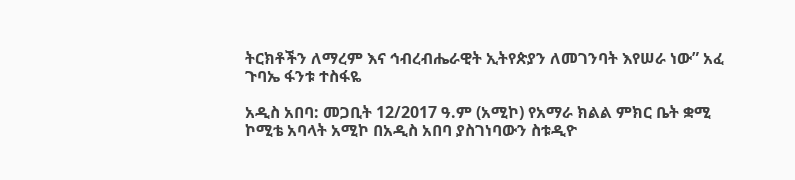ትርክቶችን ለማረም እና ኅብረብሔራዊት ኢትየጵያን ለመገንባት እየሠራ ነው” አፈ ጉባኤ ፋንቱ ተስፋዬ

አዲስ አበባ: መጋቢት 12/2017 ዓ.ም (አሚኮ) የአማራ ክልል ምክር ቤት ቋሚ ኮሚቴ አባላት አሚኮ በአዲስ አበባ ያስገነባውን ስቱዲዮ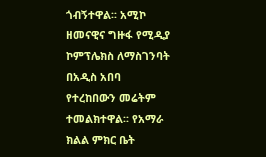ጎብኝተዋል፡፡ አሚኮ ዘመናዊና ግዙፋ የሚዲያ ኮምፕሌክስ ለማስገንባት በአዲስ አበባ የተረከበውን መሬትም ተመልክተዋል፡፡ የአማራ ክልል ምክር ቤት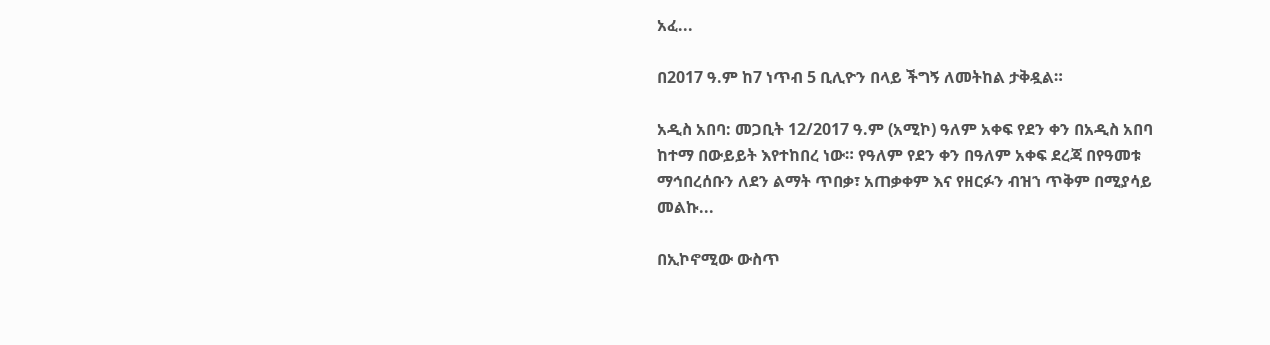አፈ...

በ2017 ዓ.ም ከ7 ነጥብ 5 ቢሊዮን በላይ ችግኝ ለመትከል ታቅዷል።

አዲስ አበባ: መጋቢት 12/2017 ዓ.ም (አሚኮ) ዓለም አቀፍ የደን ቀን በአዲስ አበባ ከተማ በውይይት እየተከበረ ነው። የዓለም የደን ቀን በዓለም አቀፍ ደረጃ በየዓመቱ ማኅበረሰቡን ለደን ልማት ጥበቃ፣ አጠቃቀም እና የዘርፉን ብዝኀ ጥቅም በሚያሳይ መልኩ...

በኢኮኖሚው ውስጥ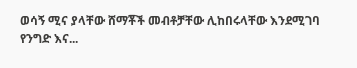ወሳኝ ሚና ያላቸው ሸማቾች መብቶቻቸው ሊከበሩላቸው እንደሚገባ የንግድ እና...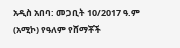አዲስ አበባ: መጋቢት 10/2017 ዓ.ም (አሚኮ) የዓለም የሸማቾች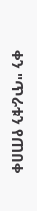ቀን "ጥራቱን የጠበቀ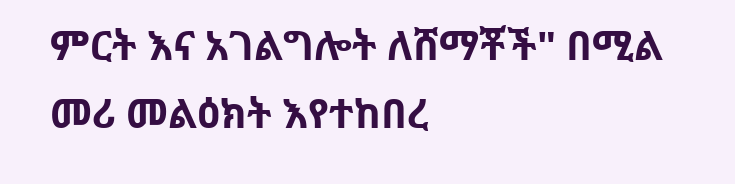ምርት እና አገልግሎት ለሸማቾች" በሚል መሪ መልዕክት እየተከበረ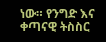ነው። የንግድ እና ቀጣናዊ ትስስር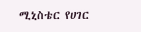ሚኒስቴር የሀገር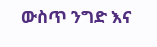ውስጥ ንግድ እና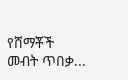የሸማቾች መብት ጥበቃ...